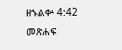ዘኁልቍ 4:42 መጽሐፍ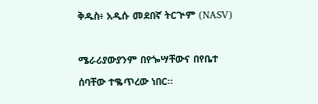ቅዱስ፥ አዲሱ መደበኛ ትርጒም (NASV)

ሜራሪያውያንም በየጐሣቸውና በየቤተ ሰባቸው ተቈጥረው ነበር።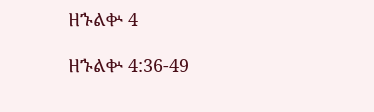ዘኁልቍ 4

ዘኁልቍ 4:36-49